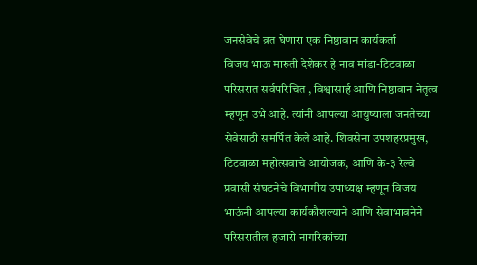जनसेवेचे व्रत घेणारा एक निष्ठावान कार्यकर्ता
विजय भाऊ मारुती देशेकर हे नाव मांडा-टिटवाळा परिसरात सर्वपरिचित , विश्वासार्ह आणि निष्ठावान नेतृत्व म्हणून उभे आहे. त्यांनी आपल्या आयुष्याला जनतेच्या सेवेसाठी समर्पित केले आहे. शिवसेना उपशहरप्रमुख, टिटवाळा महोत्सवाचे आयोजक, आणि के-३ रेल्वे प्रवासी संघटनेचे विभागीय उपाध्यक्ष म्हणून विजय भाऊंनी आपल्या कार्यकौशल्याने आणि सेवाभावनेने परिसरातील हजारो नागरिकांच्या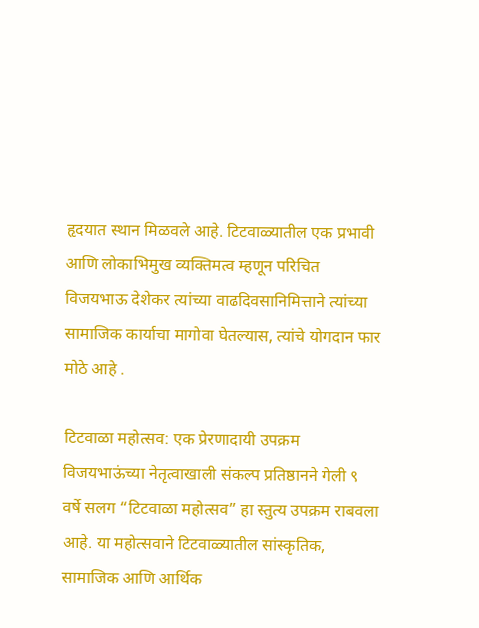हृदयात स्थान मिळवले आहे. टिटवाळ्यातील एक प्रभावी आणि लोकाभिमुख व्यक्तिमत्व म्हणून परिचित विजयभाऊ देशेकर त्यांच्या वाढदिवसानिमित्ताने त्यांच्या सामाजिक कार्याचा मागोवा घेतल्यास, त्यांचे योगदान फार मोठे आहे .

टिटवाळा महोत्सव: एक प्रेरणादायी उपक्रम
विजयभाऊंच्या नेतृत्वाखाली संकल्प प्रतिष्ठानने गेली ९ वर्षे सलग “टिटवाळा महोत्सव” हा स्तुत्य उपक्रम राबवला आहे. या महोत्सवाने टिटवाळ्यातील सांस्कृतिक, सामाजिक आणि आर्थिक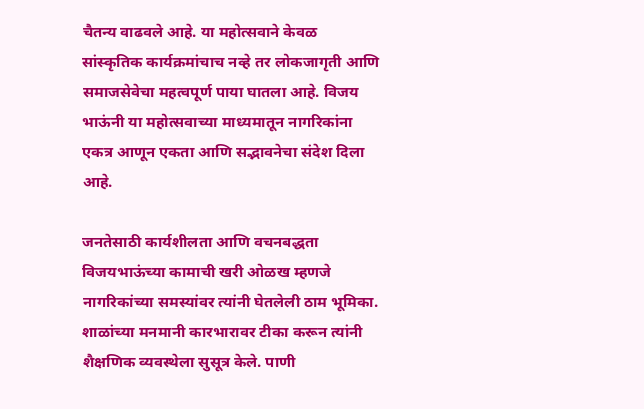चैतन्य वाढवले आहे. या महोत्सवाने केवळ सांस्कृतिक कार्यक्रमांचाच नव्हे तर लोकजागृती आणि समाजसेवेचा महत्वपूर्ण पाया घातला आहे. विजय भाऊंनी या महोत्सवाच्या माध्यमातून नागरिकांना एकत्र आणून एकता आणि सद्भावनेचा संदेश दिला आहे.

जनतेसाठी कार्यशीलता आणि वचनबद्धता
विजयभाऊंच्या कामाची खरी ओळख म्हणजे नागरिकांच्या समस्यांवर त्यांनी घेतलेली ठाम भूमिका. शाळांच्या मनमानी कारभारावर टीका करून त्यांनी शैक्षणिक व्यवस्थेला सुसूत्र केले. पाणी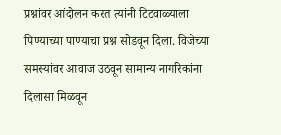प्रश्नांवर आंदोलन करत त्यांनी टिटवाळ्याला पिण्याच्या पाण्याचा प्रश्न सोडवून दिला. विजेच्या समस्यांवर आवाज उठवून सामान्य नागरिकांना दिलासा मिळवून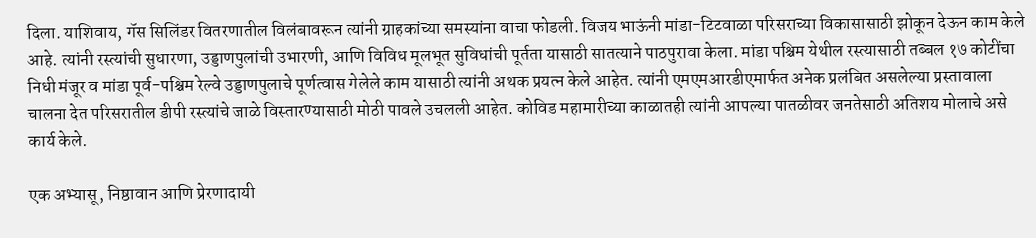दिला. याशिवाय, गॅस सिलिंडर वितरणातील विलंबावरून त्यांनी ग्राहकांच्या समस्यांना वाचा फोडली. विजय भाऊंनी मांडा-टिटवाळा परिसराच्या विकासासाठी झोकून देऊन काम केले आहे. त्यांनी रस्त्यांची सुधारणा, उड्डाणपुलांची उभारणी, आणि विविध मूलभूत सुविधांची पूर्तता यासाठी सातत्याने पाठपुरावा केला. मांडा पश्चिम येथील रस्त्यासाठी तब्बल १७ कोटींचा निधी मंजूर व मांडा पूर्व-पश्चिम रेल्वे उड्डाणपुलाचे पूर्णत्वास गेलेले काम यासाठी त्यांनी अथक प्रयत्न केले आहेत. त्यांनी एमएमआरडीएमार्फत अनेक प्रलंबित असलेल्या प्रस्तावाला चालना देत परिसरातील डीपी रस्त्यांचे जाळे विस्तारण्यासाठी मोठी पावले उचलली आहेत. कोविड महामारीच्या काळातही त्यांनी आपल्या पातळीवर जनतेसाठी अतिशय मोलाचे असे कार्य केले.

एक अभ्यासू, निष्ठावान आणि प्रेरणादायी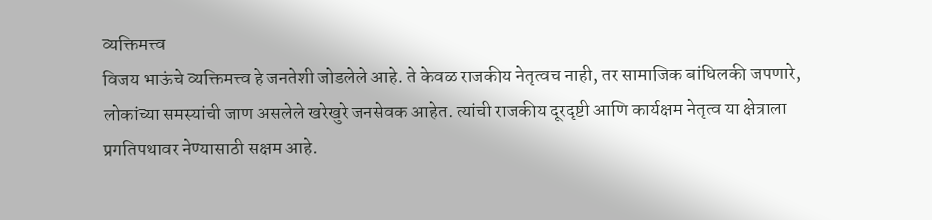व्यक्तिमत्त्व
विजय भाऊंचे व्यक्तिमत्त्व हे जनतेशी जोडलेले आहे. ते केवळ राजकीय नेतृत्वच नाही, तर सामाजिक बांधिलकी जपणारे, लोकांच्या समस्यांची जाण असलेले खरेखुरे जनसेवक आहेत. त्यांची राजकीय दूरदृष्टी आणि कार्यक्षम नेतृत्व या क्षेत्राला प्रगतिपथावर नेण्यासाठी सक्षम आहे.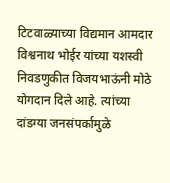टिटवाळ्याच्या विद्यमान आमदार विश्वनाथ भोईर यांच्या यशस्वी निवडणुकीत विजयभाऊंनी मोठे योगदान दिले आहे. त्यांच्या दांडग्या जनसंपर्कामुळे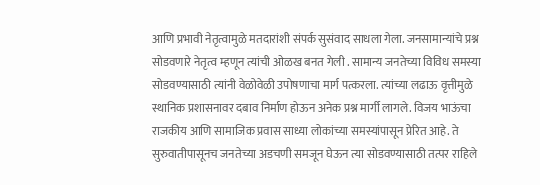आणि प्रभावी नेतृत्वामुळे मतदारांशी संपर्क सुसंवाद साधला गेला. जनसामान्यांचे प्रश्न सोडवणारे नेतृत्व म्हणून त्यांची ओळख बनत गेली . सामान्य जनतेच्या विविध समस्या सोडवण्यासाठी त्यांनी वेळोवेळी उपोषणाचा मार्ग पत्करला. त्यांच्या लढाऊ वृत्तीमुळे स्थानिक प्रशासनावर दबाव निर्माण होऊन अनेक प्रश्न मार्गी लागले. विजय भाऊंचा राजकीय आणि सामाजिक प्रवास साध्या लोकांच्या समस्यांपासून प्रेरित आहे. ते सुरुवातीपासूनच जनतेच्या अडचणी समजून घेऊन त्या सोडवण्यासाठी तत्पर राहिले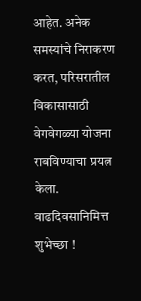आहेत. अनेक समस्यांचे निराकरण करत, परिसरातील विकासासाठी वेगवेगळ्या योजना राबविण्याचा प्रयत्न केला.
वाढदिवसानिमित्त शुभेच्छा !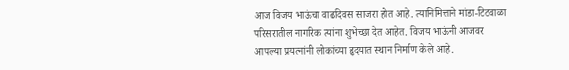आज विजय भाऊंचा वाढदिवस साजरा होत आहे. त्यानिमित्ताने मांडा-टिटवाळा परिसरातील नागरिक त्यांना शुभेच्छा देत आहेत. विजय भाऊंनी आजवर आपल्या प्रयत्नांनी लोकांच्या हृदयात स्थान निर्माण केले आहे.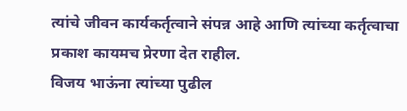त्यांचे जीवन कार्यकर्तृत्वाने संपन्न आहे आणि त्यांच्या कर्तृत्वाचा प्रकाश कायमच प्रेरणा देत राहील.
विजय भाऊंना त्यांच्या पुढील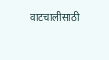वाटचालीसाठी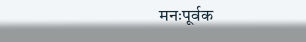मनःपूर्वक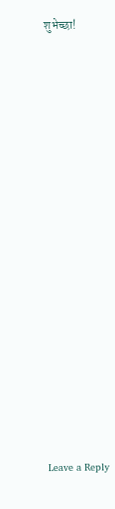शुभेच्छा!
















Leave a Reply